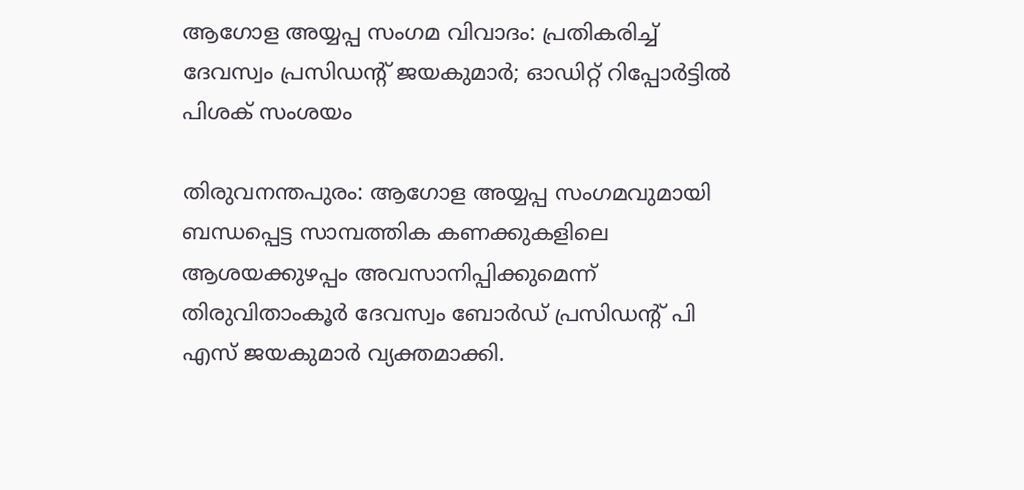ആഗോള അയ്യപ്പ സംഗമ വിവാദം: പ്രതികരിച്ച് ദേവസ്വം പ്രസിഡന്റ് ജയകുമാർ; ഓഡിറ്റ് റിപ്പോർട്ടിൽ പിശക് സംശയം

തിരുവനന്തപുരം: ആഗോള അയ്യപ്പ സംഗമവുമായി ബന്ധപ്പെട്ട സാമ്പത്തിക കണക്കുകളിലെ ആശയക്കുഴപ്പം അവസാനിപ്പിക്കുമെന്ന് തിരുവിതാംകൂർ ദേവസ്വം ബോർഡ് പ്രസിഡന്റ് പി എസ് ജയകുമാർ വ്യക്തമാക്കി.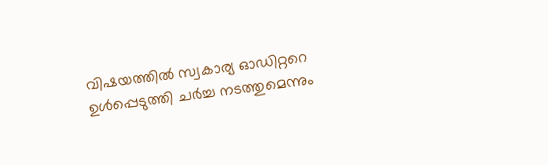വിഷയത്തിൽ സ്വകാര്യ ഓഡിറ്ററെ ഉൾപ്പെടുത്തി ചർച്ച നടത്തുമെന്നും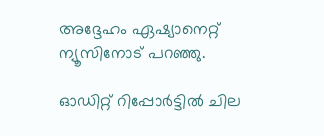അദ്ദേഹം ഏഷ്യാനെറ്റ് ന്യൂസിനോട് പറഞ്ഞു.

ഓഡിറ്റ് റിപ്പോർട്ടിൽ ചില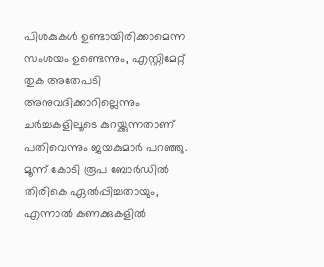പിശകുകൾ ഉണ്ടായിരിക്കാമെന്ന സംശയം ഉണ്ടെന്നും, എസ്റ്റിമേറ്റ് തുക അതേപടി അനുവദിക്കാറില്ലെന്നും ചർച്ചകളിലൂടെ കുറയ്ക്കുന്നതാണ് പതിവെന്നും ജയകുമാർ പറഞ്ഞു. മൂന്ന് കോടി രൂപ ബോർഡിൽ തിരികെ ഏൽപ്പിച്ചതായും, എന്നാൽ കണക്കുകളിൽ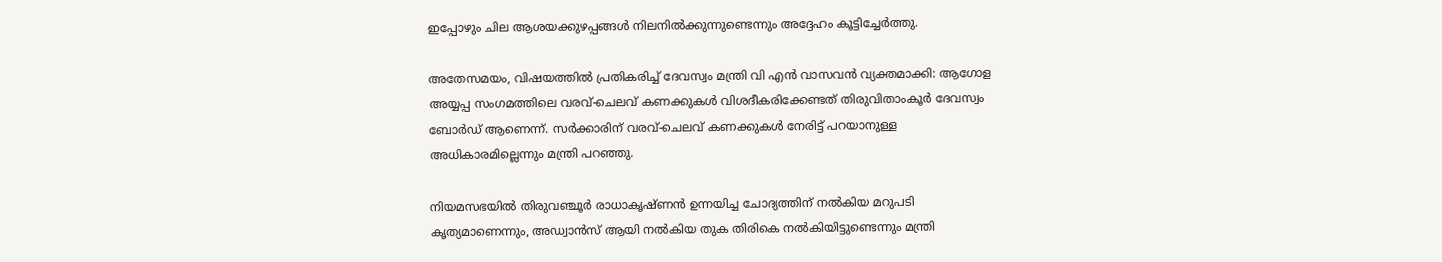ഇപ്പോഴും ചില ആശയക്കുഴപ്പങ്ങൾ നിലനിൽക്കുന്നുണ്ടെന്നും അദ്ദേഹം കൂട്ടിച്ചേർത്തു.

അതേസമയം, വിഷയത്തിൽ പ്രതികരിച്ച് ദേവസ്വം മന്ത്രി വി എൻ വാസവൻ വ്യക്തമാക്കി: ആഗോള അയ്യപ്പ സംഗമത്തിലെ വരവ്-ചെലവ് കണക്കുകൾ വിശദീകരിക്കേണ്ടത് തിരുവിതാംകൂര്‍ ദേവസ്വം ബോര്‍ഡ് ആണെന്ന്. സർക്കാരിന് വരവ്-ചെലവ് കണക്കുകൾ നേരിട്ട് പറയാനുള്ള അധികാരമില്ലെന്നും മന്ത്രി പറഞ്ഞു.

നിയമസഭയിൽ തിരുവഞ്ചൂര്‍ രാധാകൃഷ്ണൻ ഉന്നയിച്ച ചോദ്യത്തിന് നൽകിയ മറുപടി കൃത്യമാണെന്നും, അഡ്വാൻസ് ആയി നൽകിയ തുക തിരികെ നൽകിയിട്ടുണ്ടെന്നും മന്ത്രി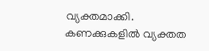വ്യക്തമാക്കി. കണക്കുകളിൽ വ്യക്തത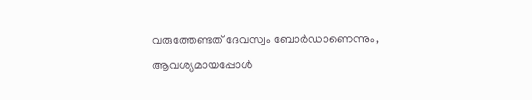വരുത്തേണ്ടത് ദേവസ്വം ബോർഡാണെന്നും, ആവശ്യമായപ്പോൾ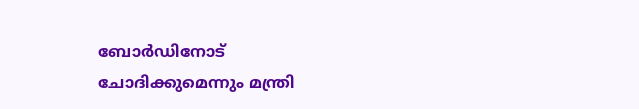ബോർഡിനോട് ചോദിക്കുമെന്നും മന്ത്രി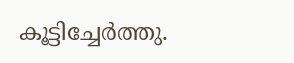കൂട്ടിച്ചേർത്തു.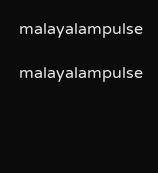malayalampulse

malayalampulse